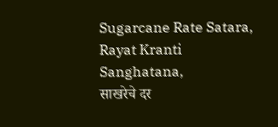Sugarcane Rate Satara, Rayat Kranti Sanghatana,
साखरेचे दर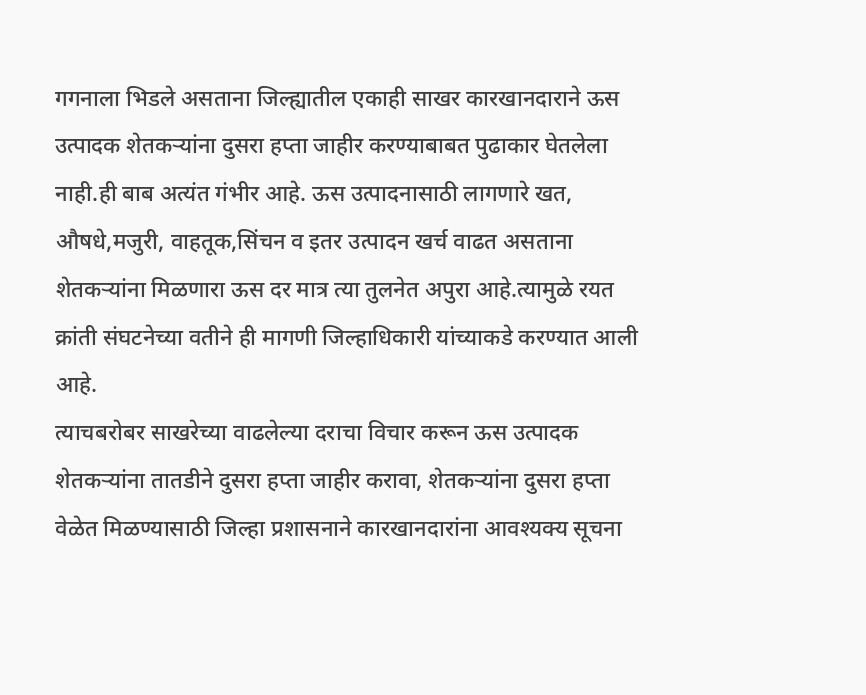गगनाला भिडले असताना जिल्ह्यातील एकाही साखर कारखानदाराने ऊस उत्पादक शेतकऱ्यांना दुसरा हप्ता जाहीर करण्याबाबत पुढाकार घेतलेला नाही.ही बाब अत्यंत गंभीर आहे. ऊस उत्पादनासाठी लागणारे खत, औषधे,मजुरी, वाहतूक,सिंचन व इतर उत्पादन खर्च वाढत असताना शेतकऱ्यांना मिळणारा ऊस दर मात्र त्या तुलनेत अपुरा आहे.त्यामुळे रयत क्रांती संघटनेच्या वतीने ही मागणी जिल्हाधिकारी यांच्याकडे करण्यात आली आहे.
त्याचबरोबर साखरेच्या वाढलेल्या दराचा विचार करून ऊस उत्पादक शेतकऱ्यांना तातडीने दुसरा हप्ता जाहीर करावा, शेतकऱ्यांना दुसरा हप्ता वेळेत मिळण्यासाठी जिल्हा प्रशासनाने कारखानदारांना आवश्यक्य सूचना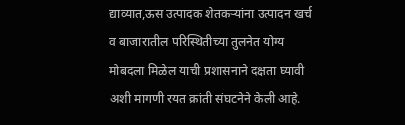द्याव्यात,ऊस उत्पादक शेतकऱ्यांना उत्पादन खर्च व बाजारातील परिस्थितीच्या तुलनेत योग्य मोबदला मिळेल याची प्रशासनाने दक्षता घ्यावी अशी मागणी रयत क्रांती संघटनेने केली आहे.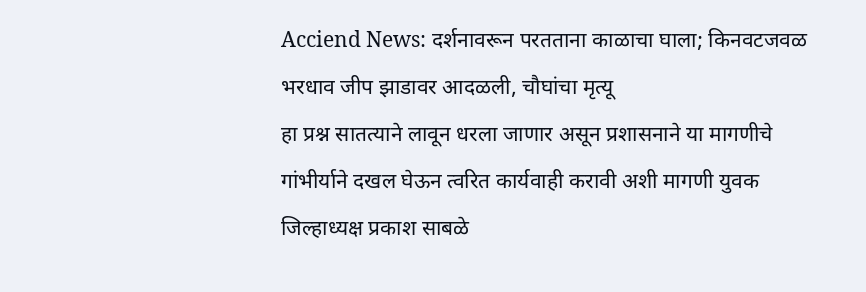Acciend News: दर्शनावरून परतताना काळाचा घाला; किनवटजवळ भरधाव जीप झाडावर आदळली, चौघांचा मृत्यू
हा प्रश्न सातत्याने लावून धरला जाणार असून प्रशासनाने या मागणीचे गांभीर्याने दखल घेऊन त्वरित कार्यवाही करावी अशी मागणी युवक जिल्हाध्यक्ष प्रकाश साबळे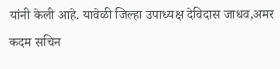यांनी केली आहे. यावेळी जिल्हा उपाध्यक्ष देविदास जाधव,अमर कदम सचिन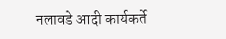नलावडे आदी कार्यकर्ते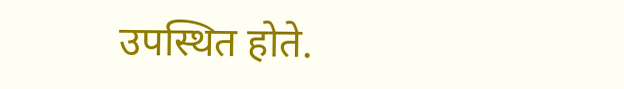उपस्थित होते.